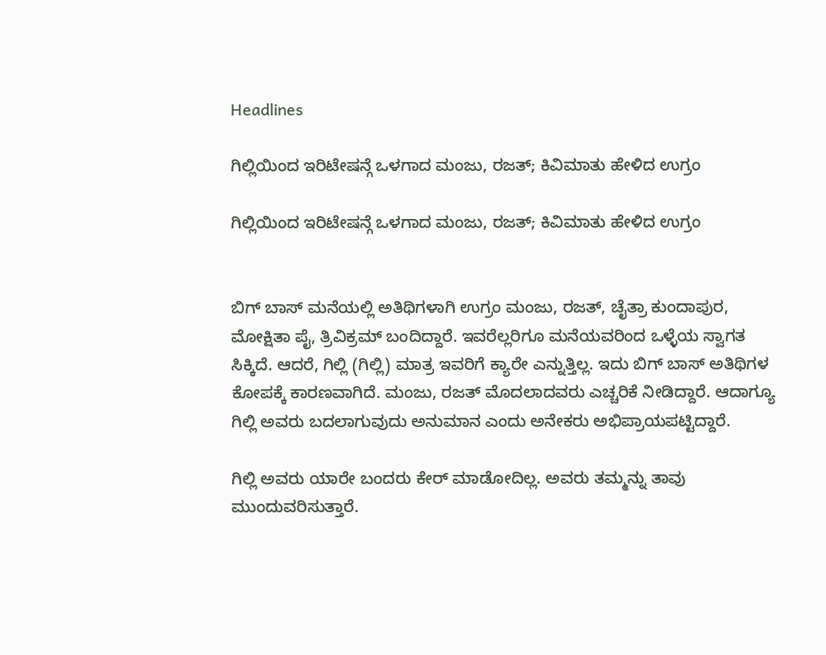Headlines

ಗಿಲ್ಲಿಯಿಂದ ಇರಿಟೇಷನ್ಗೆ ಒಳಗಾದ ಮಂಜು, ರಜತ್; ಕಿವಿಮಾತು ಹೇಳಿದ ಉಗ್ರಂ

ಗಿಲ್ಲಿಯಿಂದ ಇರಿಟೇಷನ್ಗೆ ಒಳಗಾದ ಮಂಜು, ರಜತ್; ಕಿವಿಮಾತು ಹೇಳಿದ ಉಗ್ರಂ


ಬಿಗ್ ಬಾಸ್ ಮನೆಯಲ್ಲಿ ಅತಿಥಿಗಳಾಗಿ ಉಗ್ರಂ ಮಂಜು, ರಜತ್, ಚೈತ್ರಾ ಕುಂದಾಪುರ, ಮೋಕ್ಷಿತಾ ಪೈ, ತ್ರಿವಿಕ್ರಮ್ ಬಂದಿದ್ದಾರೆ. ಇವರೆಲ್ಲರಿಗೂ ಮನೆಯವರಿಂದ ಒಳ್ಳೆಯ ಸ್ವಾಗತ ಸಿಕ್ಕಿದೆ. ಆದರೆ, ಗಿಲ್ಲಿ (ಗಿಲ್ಲಿ) ಮಾತ್ರ ಇವರಿಗೆ ಕ್ಯಾರೇ ಎನ್ನುತ್ತಿಲ್ಲ. ಇದು ಬಿಗ್ ಬಾಸ್ ಅತಿಥಿಗಳ ಕೋಪಕ್ಕೆ ಕಾರಣವಾಗಿದೆ. ಮಂಜು, ರಜತ್ ಮೊದಲಾದವರು ಎಚ್ಚರಿಕೆ ನೀಡಿದ್ದಾರೆ. ಆದಾಗ್ಯೂ ಗಿಲ್ಲಿ ಅವರು ಬದಲಾಗುವುದು ಅನುಮಾನ ಎಂದು ಅನೇಕರು ಅಭಿಪ್ರಾಯಪಟ್ಟಿದ್ದಾರೆ.

ಗಿಲ್ಲಿ ಅವರು ಯಾರೇ ಬಂದರು ಕೇರ್ ಮಾಡೋದಿಲ್ಲ. ಅವರು ತಮ್ಮನ್ನು ತಾವು ಮುಂದುವರಿಸುತ್ತಾರೆ.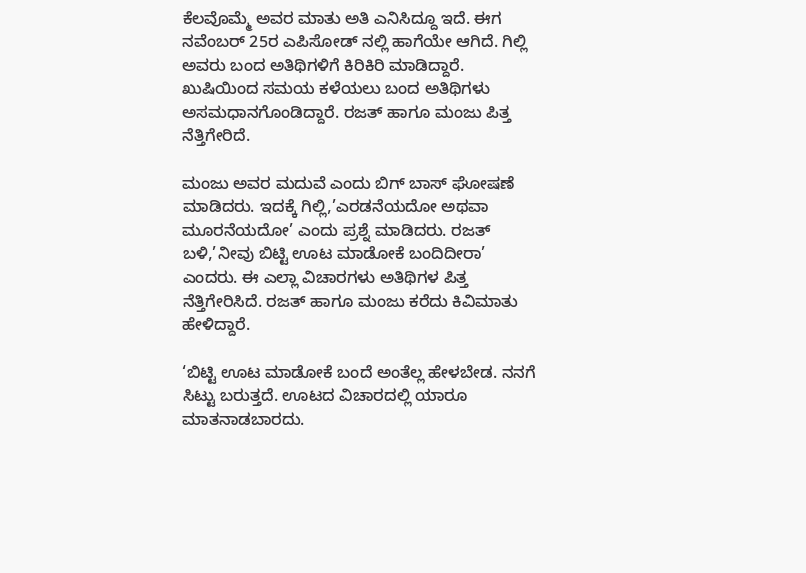ಕೆಲವೊಮ್ಮೆ ಅವರ ಮಾತು ಅತಿ ಎನಿಸಿದ್ದೂ ಇದೆ. ಈಗ ನವೆಂಬರ್ 25ರ ಎಪಿಸೋಡ್ ನಲ್ಲಿ ಹಾಗೆಯೇ ಆಗಿದೆ. ಗಿಲ್ಲಿ ಅವರು ಬಂದ ಅತಿಥಿಗಳಿಗೆ ಕಿರಿಕಿರಿ ಮಾಡಿದ್ದಾರೆ. ಖುಷಿಯಿಂದ ಸಮಯ ಕಳೆಯಲು ಬಂದ ಅತಿಥಿಗಳು ಅಸಮಧಾನಗೊಂಡಿದ್ದಾರೆ. ರಜತ್ ಹಾಗೂ ಮಂಜು ಪಿತ್ತ ನೆತ್ತಿಗೇರಿದೆ.

ಮಂಜು ಅವರ ಮದುವೆ ಎಂದು ಬಿಗ್ ಬಾಸ್ ಘೋಷಣೆ ಮಾಡಿದರು. ಇದಕ್ಕೆ ಗಿಲ್ಲಿ,’ಎರಡನೆಯದೋ ಅಥವಾ ಮೂರನೆಯದೋ’ ಎಂದು ಪ್ರಶ್ನೆ ಮಾಡಿದರು. ರಜತ್ ಬಳಿ,’ನೀವು ಬಿಟ್ಟಿ ಊಟ ಮಾಡೋಕೆ ಬಂದಿದೀರಾ’ ಎಂದರು. ಈ ಎಲ್ಲಾ ವಿಚಾರಗಳು ಅತಿಥಿಗಳ ಪಿತ್ತ ನೆತ್ತಿಗೇರಿಸಿದೆ. ರಜತ್ ಹಾಗೂ ಮಂಜು ಕರೆದು ಕಿವಿಮಾತು ಹೇಳಿದ್ದಾರೆ.

‘ಬಿಟ್ಟಿ ಊಟ ಮಾಡೋಕೆ ಬಂದೆ ಅಂತೆಲ್ಲ ಹೇಳಬೇಡ. ನನಗೆ ಸಿಟ್ಟು ಬರುತ್ತದೆ. ಊಟದ ವಿಚಾರದಲ್ಲಿ ಯಾರೂ ಮಾತನಾಡಬಾರದು.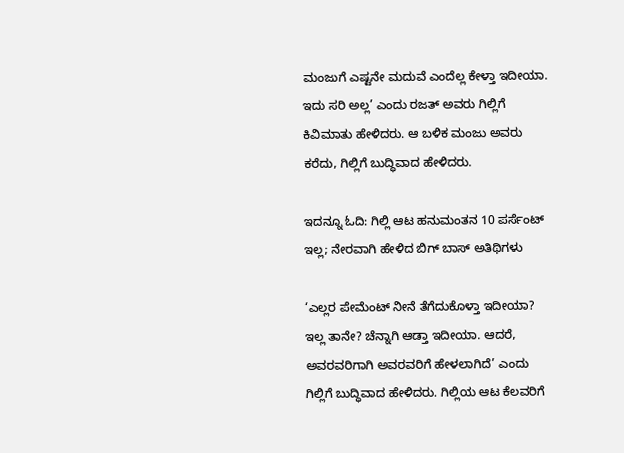ಮಂಜುಗೆ ಎಷ್ಟನೇ ಮದುವೆ ಎಂದೆಲ್ಲ ಕೇಳ್ತಾ ಇದೀಯಾ. ಇದು ಸರಿ ಅಲ್ಲ’ ಎಂದು ರಜತ್ ಅವರು ಗಿಲ್ಲಿಗೆ ಕಿವಿಮಾತು ಹೇಳಿದರು. ಆ ಬಳಿಕ ಮಂಜು ಅವರು ಕರೆದು, ಗಿಲ್ಲಿಗೆ ಬುದ್ಧಿವಾದ ಹೇಳಿದರು.

ಇದನ್ನೂ ಓದಿ: ಗಿಲ್ಲಿ ಆಟ ಹನುಮಂತನ 10 ಪರ್ಸೆಂಟ್ ಇಲ್ಲ; ನೇರವಾಗಿ ಹೇಳಿದ ಬಿಗ್ ಬಾಸ್ ಅತಿಥಿಗಳು

‘ಎಲ್ಲರ ಪೇಮೆಂಟ್ ನೀನೆ ತೆಗೆದುಕೊಳ್ತಾ ಇದೀಯಾ? ಇಲ್ಲ ತಾನೇ? ಚೆನ್ನಾಗಿ ಆಡ್ತಾ ಇದೀಯಾ. ಆದರೆ, ಅವರವರಿಗಾಗಿ ಅವರವರಿಗೆ ಹೇಳಲಾಗಿದೆ’ ಎಂದು ಗಿಲ್ಲಿಗೆ ಬುದ್ಧಿವಾದ ಹೇಳಿದರು. ಗಿಲ್ಲಿಯ ಆಟ ಕೆಲವರಿಗೆ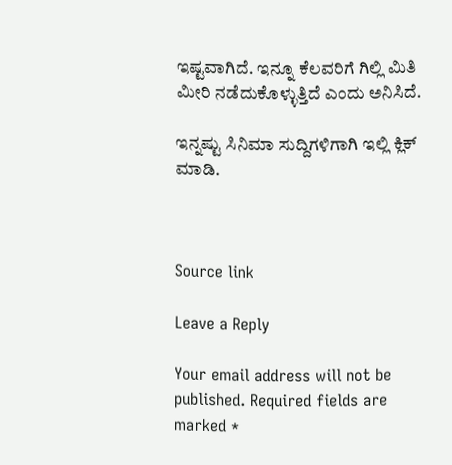ಇಷ್ಟವಾಗಿದೆ. ಇನ್ನೂ ಕೆಲವರಿಗೆ ಗಿಲ್ಲಿ ಮಿತಿ ಮೀರಿ ನಡೆದುಕೊಳ್ಳುತ್ತಿದೆ ಎಂದು ಅನಿಸಿದೆ.

ಇನ್ನಷ್ಟು ಸಿನಿಮಾ ಸುದ್ದಿಗಳಿಗಾಗಿ ಇಲ್ಲಿ ಕ್ಲಿಕ್ ಮಾಡಿ.



Source link

Leave a Reply

Your email address will not be published. Required fields are marked *